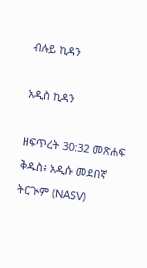ብሉይ ኪዳን

አዲስ ኪዳን

ዘፍጥረት 30:32 መጽሐፍ ቅዱስ፥ አዲሱ መደበኛ ትርጒም (NASV)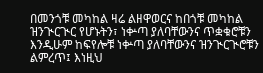በመንጎቹ መካከል ዛሬ ልዘዋወርና ከበጎቹ መካከል ዝንጒርጒር የሆኑትን፣ ነቍጣ ያለባቸውንና ጥቋቁሮቹን እንዲሁም ከፍየሎቹ ነቍጣ ያለባቸውንና ዝንጒርጒሮቹን ልምረጥ፤ እነዚህ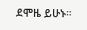ደሞዜ ይሁኑ።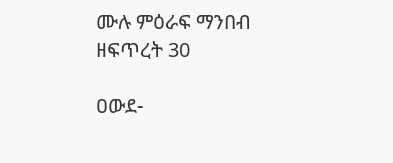ሙሉ ምዕራፍ ማንበብ ዘፍጥረት 30

ዐውደ-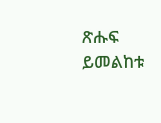ጽሑፍ ይመልከቱ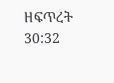ዘፍጥረት 30:32